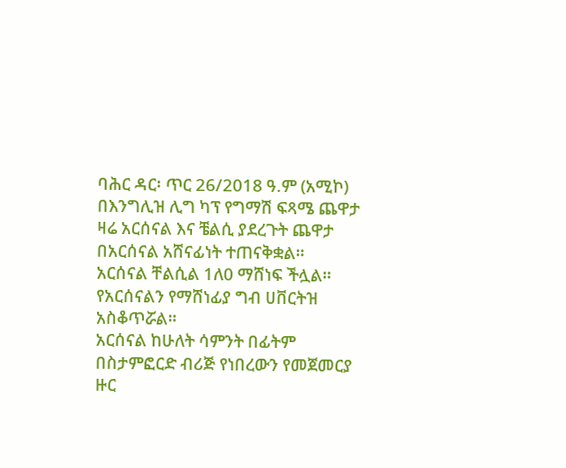ባሕር ዳር፡ ጥር 26/2018 ዓ.ም (አሚኮ) በእንግሊዝ ሊግ ካፕ የግማሽ ፍጻሜ ጨዋታ ዛሬ አርሰናል እና ቼልሲ ያደረጉት ጨዋታ በአርሰናል አሸናፊነት ተጠናቅቋል።
አርሰናል ቸልሲል 1ለ0 ማሸነፍ ችሏል።
የአርሰናልን የማሸነፊያ ግብ ሀቨርትዝ አስቆጥሯል።
አርሰናል ከሁለት ሳምንት በፊትም በስታምፎርድ ብሪጅ የነበረውን የመጀመርያ ዙር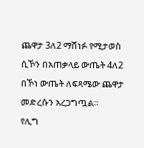ጨዋታ 3ለ2 ማሸነፉ የሚታወስ ሲኾን በአጠቃላይ ውጤት 4ለ2 በኾነ ውጤት ለፍጻሜው ጨዋታ መድረሱን አረጋግጧል።
የሊግ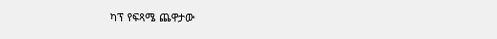ካፕ የፍጻሜ ጨዋታው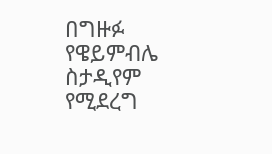በግዙፉ የዌይምብሌ ስታዲየም የሚደረግ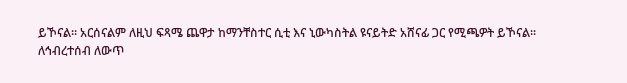ይኾናል። አርሰናልም ለዚህ ፍጻሜ ጨዋታ ከማንቸስተር ሲቲ እና ኒውካስትል ዩናይትድ አሸናፊ ጋር የሚጫዎት ይኾናል፡፡
ለኅብረተሰብ ለውጥ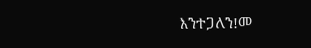እንተጋለን!መ